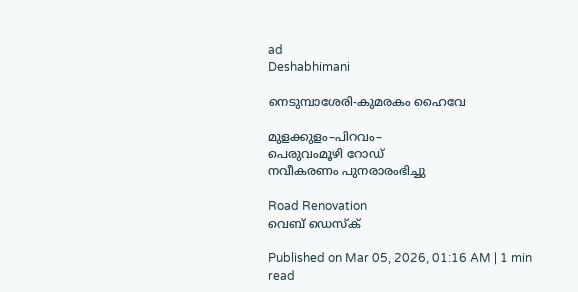ad
Deshabhimani

നെടുമ്പാശേരി-കുമരകം ഹൈവേ

മുളക്കുളം–പിറവം–
പെരുവംമൂഴി റോഡ്
നവീകരണം പുനരാരംഭിച്ചു

Road Renovation
വെബ് ഡെസ്ക്

Published on Mar 05, 2026, 01:16 AM | 1 min read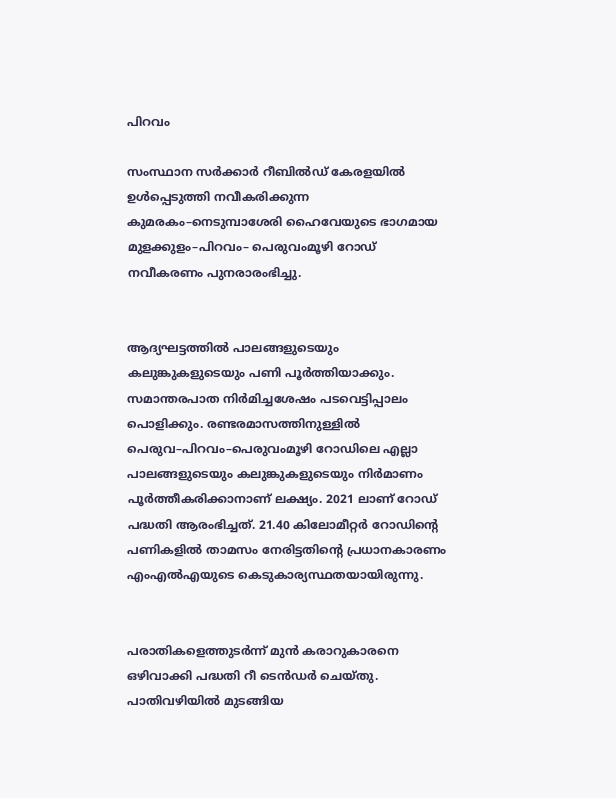പിറവം

സംസ്ഥാന സർക്കാർ റീബിൽഡ് കേരളയിൽ ഉൾപ്പെടുത്തി നവീകരിക്കുന്ന കുമരകം–നെടുമ്പാശേരി ഹൈവേയുടെ ഭാഗമായ മുളക്കുളം–പിറവം– പെരുവംമൂഴി റോഡ് നവീകരണം പുനരാരംഭിച്ചു.


ആദ്യഘട്ടത്തിൽ പാലങ്ങളുടെയും കലുങ്കുകളുടെയും പണി പൂർത്തിയാക്കും. സമാന്തരപാത നിർമിച്ചശേഷം പടവെട്ടിപ്പാലം പൊളിക്കും. രണ്ടരമാസത്തിനുള്ളിൽ പെരുവ–പിറവം–പെരുവംമൂഴി റോഡിലെ എല്ലാ പാലങ്ങളുടെയും കലുങ്കുകളുടെയും നിർമാണം പൂർത്തീകരിക്കാനാണ് ലക്ഷ്യം. 2021 ലാണ് റോഡ് പദ്ധതി ആരംഭിച്ചത്. 21.40 കിലോമീറ്റർ റോഡിന്റെ പണികളിൽ താമസം നേരിട്ടതിന്റെ പ്രധാനകാരണം എംഎൽഎയുടെ കെടുകാര്യസ്ഥതയായിരുന്നു.


പരാതികളെത്തുടർന്ന്‌ മുൻ കരാറുകാരനെ ഒഴിവാക്കി പദ്ധതി റീ ടെൻഡർ ചെയ്തു. പാതിവഴിയിൽ മുടങ്ങിയ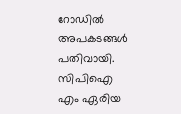റോഡിൽ അപകടങ്ങൾ പതിവായി. സിപിഐ എം ഏരിയ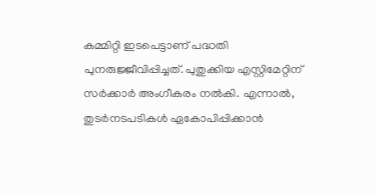കമ്മിറ്റി ഇടപെട്ടാണ് പദ്ധതി പുനരുജ്ജീവിപ്പിച്ചത്. പുതുക്കിയ എസ്റ്റിമേറ്റിന് സർക്കാർ അംഗീകരം നൽകി. എന്നാൽ, തുടർനടപടികൾ ഏകോപിപ്പിക്കാൻ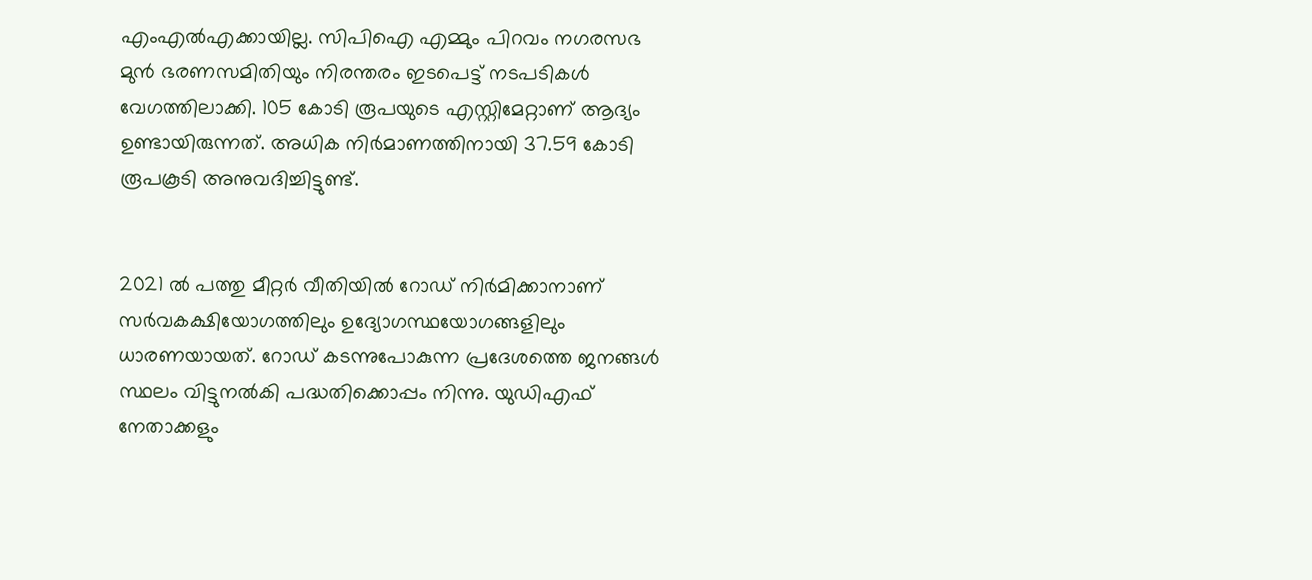എംഎൽഎക്കായില്ല. സിപിഐ എമ്മും പിറവം നഗരസഭ മുൻ ഭരണസമിതിയും നിരന്തരം ഇടപെട്ട് നടപടികൾ വേഗത്തിലാക്കി. 105 കോടി രൂപയുടെ എസ്റ്റിമേറ്റാണ് ആദ്യം ഉണ്ടായിരുന്നത്. അധിക നിർമാണത്തിനായി 37.59 കോടി രൂപകൂടി അനുവദിച്ചിട്ടുണ്ട്‌.


2021 ൽ പത്തു മീറ്റർ വീതിയിൽ റോഡ് നിർമിക്കാനാണ് സർവകക്ഷിയോഗത്തിലും ഉദ്യോഗസ്ഥയോഗങ്ങളിലും ധാരണയായത്. റോഡ് കടന്നുപോകുന്ന പ്രദേശത്തെ ജനങ്ങൾ സ്ഥലം വിട്ടുനൽകി പദ്ധതിക്കൊപ്പം നിന്നു. യുഡിഎഫ് നേതാക്കളും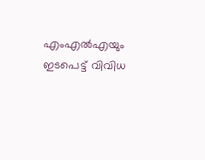എംഎൽഎയും ഇടപെട്ട് വിവിധ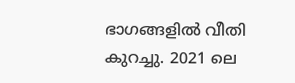ഭാഗങ്ങളിൽ വീതി കുറച്ചു. 2021 ലെ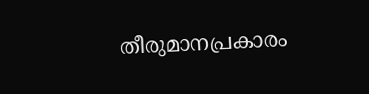തീരുമാനപ്രകാരം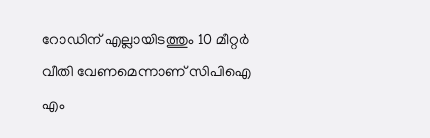റോഡിന് എല്ലായിടത്തും 10 മീറ്റർ വീതി വേണമെന്നാണ് സിപിഐ എം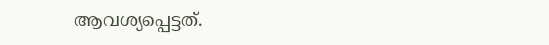ആവശ്യപ്പെട്ടത്.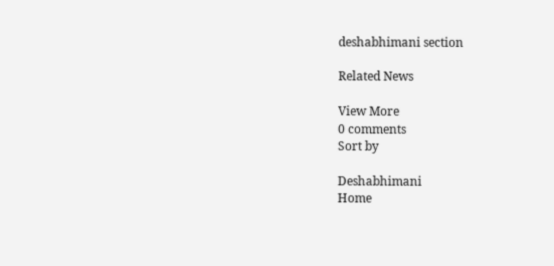deshabhimani section

Related News

View More
0 comments
Sort by

Deshabhimani
Home